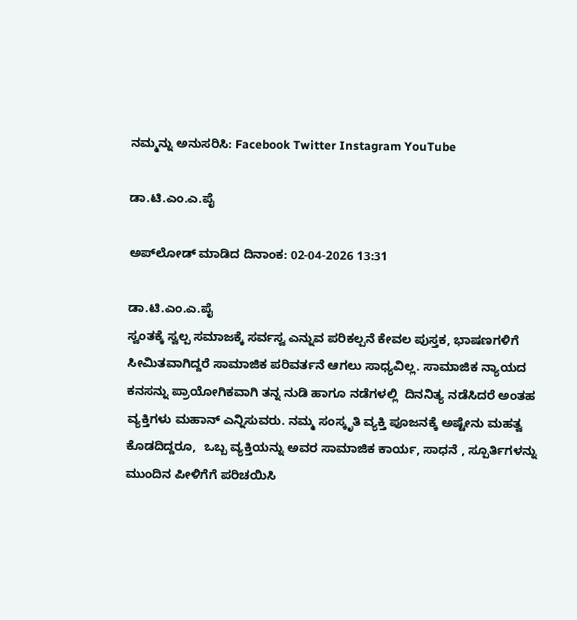ನಮ್ಮನ್ನು ಅನುಸರಿಸಿ: Facebook Twitter Instagram YouTube

ಡಾ.ಟಿ.ಎಂ.ಎ.ಪೈ

ಅಪ್‌ಲೋಡ್ ಮಾಡಿದ ದಿನಾಂಕ: 02-04-2026 13:31

ಡಾ.ಟಿ.ಎಂ.ಎ.ಪೈ
ಸ್ವಂತಕ್ಕೆ ಸ್ವಲ್ಪ ಸಮಾಜಕ್ಕೆ ಸರ್ವಸ್ವ ಎನ್ನುವ ಪರಿಕಲ್ಪನೆ ಕೇವಲ ಪುಸ್ತಕ, ಭಾಷಣಗಳಿಗೆ ಸೀಮಿತವಾಗಿದ್ದರೆ ಸಾಮಾಜಿಕ ಪರಿವರ್ತನೆ ಆಗಲು ಸಾಧ್ಯವಿಲ್ಲ. ಸಾಮಾಜಿಕ ನ್ಯಾಯದ ಕನಸನ್ನು ಪ್ರಾಯೋಗಿಕವಾಗಿ ತನ್ನ ನುಡಿ ಹಾಗೂ ನಡೆಗಳಲ್ಲಿ  ದಿನನಿತ್ಯ ನಡೆಸಿದರೆ ಅಂತಹ ವ್ಯಕ್ತಿಗಳು ಮಹಾನ್ ಎನ್ನಿಸುವರು. ನಮ್ಮ ಸಂಸ್ಕೃತಿ ವ್ಯಕ್ತಿ ಪೂಜನಕ್ಕೆ ಅಷ್ಟೇನು ಮಹತ್ವ ಕೊಡದಿದ್ದರೂ,  ಒಬ್ಬ ವ್ಯಕ್ತಿಯನ್ನು ಅವರ ಸಾಮಾಜಿಕ ಕಾರ್ಯ, ಸಾಧನೆ , ಸ್ಪೂರ್ತಿಗಳನ್ನು ಮುಂದಿನ ಪೀಳಿಗೆಗೆ ಪರಿಚಯಿಸಿ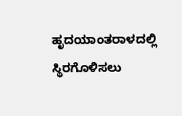ಹೃದಯಾಂತರಾಳದಲ್ಲಿ ಸ್ಥಿರಗೊಳಿಸಲು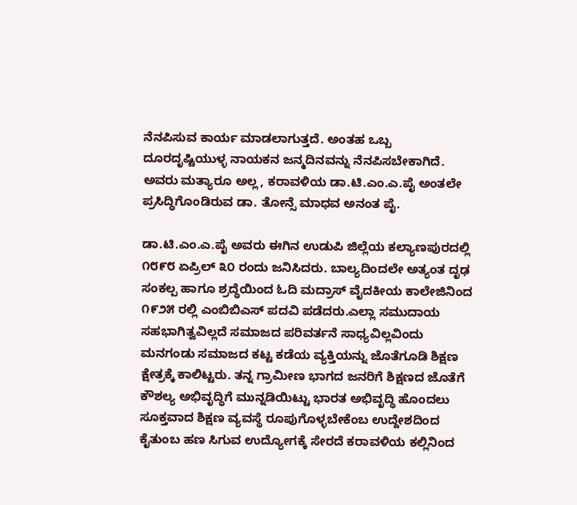ನೆನಪಿಸುವ ಕಾರ್ಯ ಮಾಡಲಾಗುತ್ತದೆ. ಅಂತಹ ಒಬ್ಬ ದೂರದೃಷ್ಟಿಯುಳ್ಳ ನಾಯಕನ ಜನ್ಮದಿನವನ್ನು ನೆನಪಿಸಬೇಕಾಗಿದೆ. ಅವರು ಮತ್ಯಾರೂ ಅಲ್ಲ, ಕರಾವಳಿಯ ಡಾ.ಟಿ.ಎಂ.ಎ.ಪೈ ಅಂತಲೇ ಪ್ರಸಿದ್ಧಿಗೊಂಡಿರುವ ಡಾ. ತೋನ್ಸೆ ಮಾಧವ ಅನಂತ ಪೈ.

ಡಾ.ಟಿ.ಎಂ.ಎ.ಪೈ ಅವರು ಈಗಿನ ಉಡುಪಿ ಜಿಲ್ಲೆಯ ಕಲ್ಯಾಣಪುರದಲ್ಲಿ ೧೮೯೮ ಏಪ್ರಿಲ್ ೩೦ ರಂದು ಜನಿಸಿದರು. ಬಾಲ್ಯದಿಂದಲೇ ಅತ್ಯಂತ ದೃಢ ಸಂಕಲ್ಪ ಹಾಗೂ ಶ್ರದ್ಧೆಯಿಂದ ಓದಿ ಮದ್ರಾಸ್ ವೈದಕೀಯ ಕಾಲೇಜಿನಿಂದ ೧೯೨೫ ರಲ್ಲಿ ಎಂಬಿಬಿಎಸ್ ಪದವಿ ಪಡೆದರು.ಎಲ್ಲಾ ಸಮುದಾಯ ಸಹಭಾಗಿತ್ವವಿಲ್ಲದೆ ಸಮಾಜದ ಪರಿವರ್ತನೆ ಸಾಧ್ಯವಿಲ್ಲವಿಂದು ಮನಗಂಡು ಸಮಾಜದ ಕಟ್ಟ ಕಡೆಯ ವ್ಯಕ್ತಿಯನ್ನು ಜೊತೆಗೂಡಿ ಶಿಕ್ಷಣ ಕ್ಷೇತ್ರಕ್ಕೆ ಕಾಲಿಟ್ಟರು. ತನ್ನ ಗ್ರಾಮೀಣ ಭಾಗದ ಜನರಿಗೆ ಶಿಕ್ಷಣದ ಜೊತೆಗೆ ಕೌಶಲ್ಯ ಅಭಿವೃದ್ಧಿಗೆ ಮುನ್ನಡಿಯಿಟ್ಟು ಭಾರತ ಅಭಿವೃದ್ಧಿ ಹೊಂದಲು ಸೂಕ್ತವಾದ ಶಿಕ್ಷಣ ವ್ಯವಸ್ಥೆ ರೂಪುಗೊಳ್ಳಬೇಕೆಂಬ ಉದ್ದೇಶದಿಂದ ಕೈತುಂಬ ಹಣ ಸಿಗುವ ಉದ್ಯೋಗಕ್ಕೆ ಸೇರದೆ ಕರಾವಳಿಯ ಕಲ್ಲಿನಿಂದ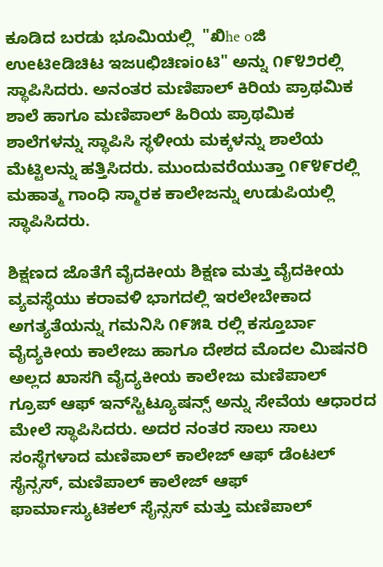ಕೂಡಿದ ಬರಡು ಭೂಮಿಯಲ್ಲಿ  "ಖಿhe oಜಿ ಉeಟಿeಡಿಚಿಟ ಇಜuಛಿಚಿಣioಟಿ" ಅನ್ನು ೧೯೪೨ರಲ್ಲಿ ಸ್ಥಾಪಿಸಿದರು. ಅನಂತರ ಮಣಿಪಾಲ್ ಕಿರಿಯ ಪ್ರಾಥಮಿಕ ಶಾಲೆ ಹಾಗೂ ಮಣಿಪಾಲ್ ಹಿರಿಯ ಪ್ರಾಥಮಿಕ ಶಾಲೆಗಳನ್ನು ಸ್ಥಾಪಿಸಿ ಸ್ಥಳೀಯ ಮಕ್ಕಳನ್ನು ಶಾಲೆಯ ಮೆಟ್ಟಿಲನ್ನು ಹತ್ತಿಸಿದರು. ಮುಂದುವರೆಯುತ್ತಾ ೧೯೪೯ರಲ್ಲಿ ಮಹಾತ್ಮ ಗಾಂಧಿ ಸ್ಮಾರಕ ಕಾಲೇಜನ್ನು ಉಡುಪಿಯಲ್ಲಿ ಸ್ಥಾಪಿಸಿದರು.

ಶಿಕ್ಷಣದ ಜೊತೆಗೆ ವೈದಕೀಯ ಶಿಕ್ಷಣ ಮತ್ತು ವೈದಕೀಯ ವ್ಯವಸ್ಥೆಯು ಕರಾವಳಿ ಭಾಗದಲ್ಲಿ ಇರಲೇಬೇಕಾದ ಅಗತ್ಯತೆಯನ್ನು ಗಮನಿಸಿ ೧೯೫೩ ರಲ್ಲಿ ಕಸ್ತೂರ್ಬಾ ವೈದ್ಯಕೀಯ ಕಾಲೇಜು ಹಾಗೂ ದೇಶದ ಮೊದಲ ಮಿಷನರಿ ಅಲ್ಲದ ಖಾಸಗಿ ವೈದ್ಯಕೀಯ ಕಾಲೇಜು ಮಣಿಪಾಲ್ ಗ್ರೂಪ್ ಆಫ್ ಇನ್‌ಸ್ಟಿಟ್ಯೂಷನ್ಸ್ ಅನ್ನು ಸೇವೆಯ ಆಧಾರದ ಮೇಲೆ ಸ್ಥಾಪಿಸಿದರು. ಅದರ ನಂತರ ಸಾಲು ಸಾಲು ಸಂಸ್ಥೆಗಳಾದ ಮಣಿಪಾಲ್ ಕಾಲೇಜ್ ಆಫ್ ಡೆಂಟಲ್ ಸೈನ್ಸಸ್, ಮಣಿಪಾಲ್ ಕಾಲೇಜ್ ಆಫ್ ಫಾರ್ಮಾಸ್ಯುಟಿಕಲ್ ಸೈನ್ಸಸ್ ಮತ್ತು ಮಣಿಪಾಲ್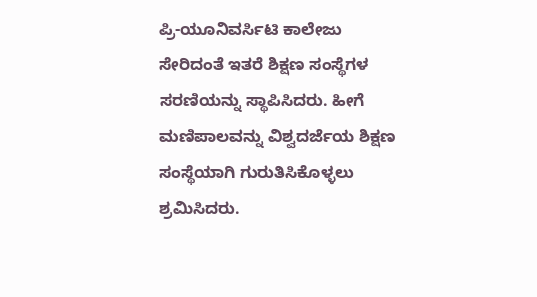ಪ್ರಿ-ಯೂನಿವರ್ಸಿಟಿ ಕಾಲೇಜು ಸೇರಿದಂತೆ ಇತರೆ ಶಿಕ್ಷಣ ಸಂಸ್ಥೆಗಳ ಸರಣಿಯನ್ನು ಸ್ಥಾಪಿಸಿದರು. ಹೀಗೆ ಮಣಿಪಾಲವನ್ನು ವಿಶ್ವದರ್ಜೆಯ ಶಿಕ್ಷಣ ಸಂಸ್ಥೆಯಾಗಿ ಗುರುತಿಸಿಕೊಳ್ಳಲು ಶ್ರಮಿಸಿದರು.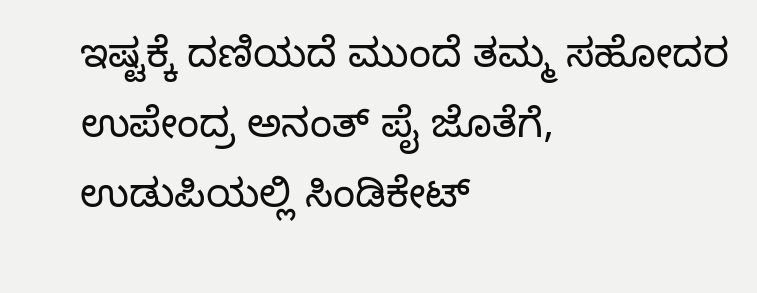ಇಷ್ಟಕ್ಕೆ ದಣಿಯದೆ ಮುಂದೆ ತಮ್ಮ ಸಹೋದರ ಉಪೇಂದ್ರ ಅನಂತ್ ಪೈ ಜೊತೆಗೆ,  ಉಡುಪಿಯಲ್ಲಿ ಸಿಂಡಿಕೇಟ್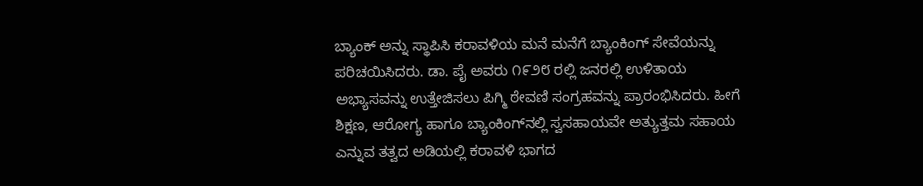ಬ್ಯಾಂಕ್ ಅನ್ನು ಸ್ಥಾಪಿಸಿ ಕರಾವಳಿಯ ಮನೆ ಮನೆಗೆ ಬ್ಯಾಂಕಿಂಗ್ ಸೇವೆಯನ್ನು ಪರಿಚಯಿಸಿದರು. ಡಾ. ಪೈ ಅವರು ೧೯೨೮ ರಲ್ಲಿ ಜನರಲ್ಲಿ ಉಳಿತಾಯ ಅಭ್ಯಾಸವನ್ನು ಉತ್ತೇಜಿಸಲು ಪಿಗ್ಮಿ ಠೇವಣಿ ಸಂಗ್ರಹವನ್ನು ಪ್ರಾರಂಭಿಸಿದರು. ಹೀಗೆ ಶಿಕ್ಷಣ, ಆರೋಗ್ಯ ಹಾಗೂ ಬ್ಯಾಂಕಿಂಗ್‌ನಲ್ಲಿ ಸ್ವಸಹಾಯವೇ ಅತ್ಯುತ್ತಮ ಸಹಾಯ ಎನ್ನುವ ತತ್ವದ ಅಡಿಯಲ್ಲಿ ಕರಾವಳಿ ಭಾಗದ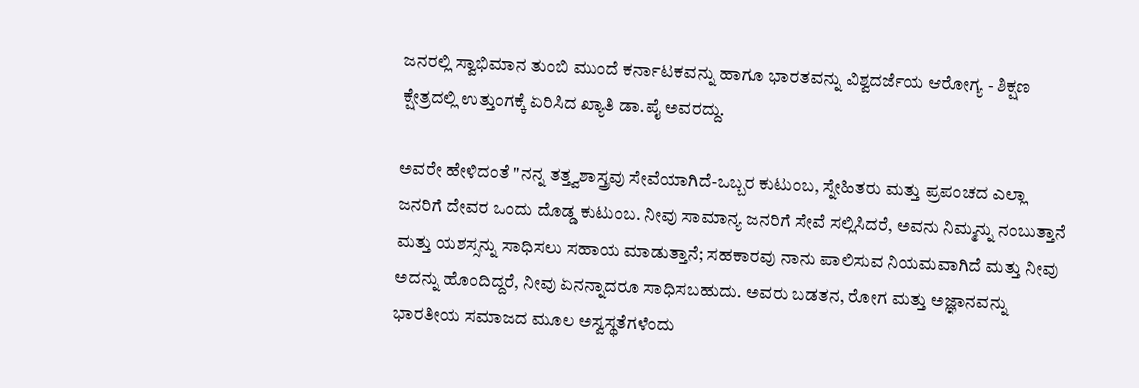ಜನರಲ್ಲಿ ಸ್ವಾಭಿಮಾನ ತುಂಬಿ ಮುಂದೆ ಕರ್ನಾಟಕವನ್ನು ಹಾಗೂ ಭಾರತವನ್ನು ವಿಶ್ವದರ್ಜೆಯ ಆರೋಗ್ಯ - ಶಿಕ್ಷಣ ಕ್ಷೇತ್ರದಲ್ಲಿ ಉತ್ತುಂಗಕ್ಕೆ ಏರಿಸಿದ ಖ್ಯಾತಿ ಡಾ.ಪೈ ಅವರದ್ದು.

ಅವರೇ ಹೇಳಿದಂತೆ "ನನ್ನ ತತ್ತ್ವಶಾಸ್ತ್ರವು ಸೇವೆಯಾಗಿದೆ-ಒಬ್ಬರ ಕುಟುಂಬ, ಸ್ನೇಹಿತರು ಮತ್ತು ಪ್ರಪಂಚದ ಎಲ್ಲಾ ಜನರಿಗೆ ದೇವರ ಒಂದು ದೊಡ್ಡ ಕುಟುಂಬ. ನೀವು ಸಾಮಾನ್ಯ ಜನರಿಗೆ ಸೇವೆ ಸಲ್ಲಿಸಿದರೆ, ಅವನು ನಿಮ್ಮನ್ನು ನಂಬುತ್ತಾನೆ ಮತ್ತು ಯಶಸ್ಸನ್ನು ಸಾಧಿಸಲು ಸಹಾಯ ಮಾಡುತ್ತಾನೆ; ಸಹಕಾರವು ನಾನು ಪಾಲಿಸುವ ನಿಯಮವಾಗಿದೆ ಮತ್ತು ನೀವು ಅದನ್ನು ಹೊಂದಿದ್ದರೆ, ನೀವು ಏನನ್ನಾದರೂ ಸಾಧಿಸಬಹುದು. ಅವರು ಬಡತನ, ರೋಗ ಮತ್ತು ಅಜ್ಞಾನವನ್ನು ಭಾರತೀಯ ಸಮಾಜದ ಮೂಲ ಅಸ್ವಸ್ಥತೆಗಳೆಂದು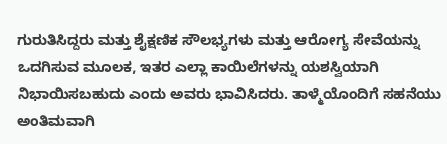ಗುರುತಿಸಿದ್ದರು ಮತ್ತು ಶೈಕ್ಷಣಿಕ ಸೌಲಭ್ಯಗಳು ಮತ್ತು ಆರೋಗ್ಯ ಸೇವೆಯನ್ನು ಒದಗಿಸುವ ಮೂಲಕ, ಇತರ ಎಲ್ಲಾ ಕಾಯಿಲೆಗಳನ್ನು ಯಶಸ್ವಿಯಾಗಿ ನಿಭಾಯಿಸಬಹುದು ಎಂದು ಅವರು ಭಾವಿಸಿದರು. ತಾಳ್ಮೆಯೊಂದಿಗೆ ಸಹನೆಯು ಅಂತಿಮವಾಗಿ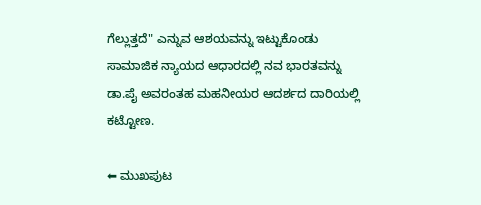ಗೆಲ್ಲುತ್ತದೆ" ಎನ್ನುವ ಆಶಯವನ್ನು ಇಟ್ಟುಕೊಂಡು ಸಾಮಾಜಿಕ ನ್ಯಾಯದ ಆಧಾರದಲ್ಲಿ ನವ ಭಾರತವನ್ನು ಡಾ.ಪೈ ಅವರಂತಹ ಮಹನೀಯರ ಆದರ್ಶದ ದಾರಿಯಲ್ಲಿ ಕಟ್ಟೋಣ.

⬅ ಮುಖಪುಟ